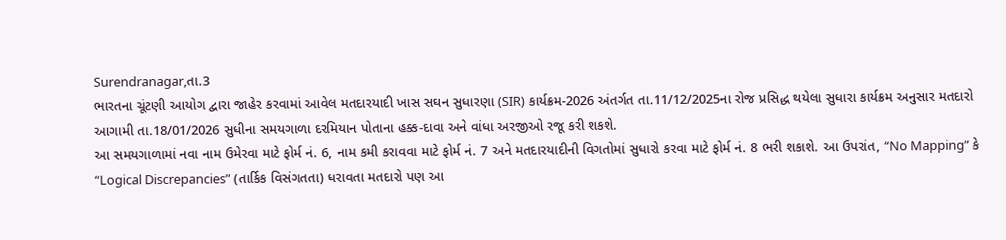Surendranagar,તા.3
ભારતના ચૂંટણી આયોગ દ્વારા જાહેર કરવામાં આવેલ મતદારયાદી ખાસ સઘન સુધારણા (SIR) કાર્યક્રમ-2026 અંતર્ગત તા.11/12/2025ના રોજ પ્રસિદ્ધ થયેલા સુધારા કાર્યક્રમ અનુસાર મતદારો આગામી તા.18/01/2026 સુધીના સમયગાળા દરમિયાન પોતાના હક્ક-દાવા અને વાંધા અરજીઓ રજૂ કરી શકશે.
આ સમયગાળામાં નવા નામ ઉમેરવા માટે ફોર્મ નં. 6, નામ કમી કરાવવા માટે ફોર્મ નં. 7 અને મતદારયાદીની વિગતોમાં સુધારો કરવા માટે ફોર્મ નં. 8 ભરી શકાશે. આ ઉપરાંત, “No Mapping” કે “Logical Discrepancies” (તાર્કિક વિસંગતતા) ધરાવતા મતદારો પણ આ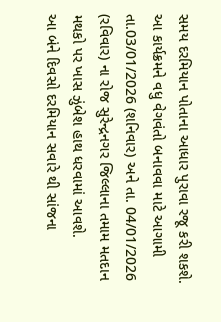સમય દરમિયાન પોતાના આધાર પુરાવા રજૂ કરી શકશે.
આ કાર્યક્રમને વધુ વેગવંતો બનાવવા માટે આગામી તા.03/01/2026 (શનિવાર) અને તા. 04/01/2026 (રવિવાર) ના રોજ સુરેન્દ્રનગર જિલ્લાના તમામ મતદાન મથકો પર ખાસ ઝુંબેશ હાથ ધરવામાં આવશે.
આ બંને દિવસો દરમિયાન સવારે થી સાંજના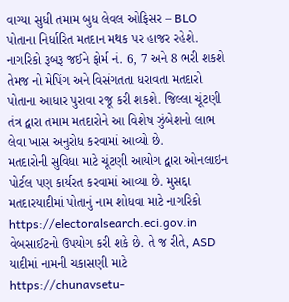વાગ્યા સુધી તમામ બુધ લેવલ ઓફિસર – BLO પોતાના નિર્ધારિત મતદાન મથક પર હાજર રહેશે. નાગરિકો રૂબરૂ જઈને ફોર્મ નં. 6, 7 અને 8 ભરી શકશે તેમજ નો મેપિંગ અને વિસંગતતા ધરાવતા મતદારો પોતાના આધાર પુરાવા રજૂ કરી શકશે. જિલ્લા ચૂંટણી તંત્ર દ્વારા તમામ મતદારોને આ વિશેષ ઝુંબેશનો લાભ લેવા ખાસ અનુરોધ કરવામાં આવ્યો છે.
મતદારોની સુવિધા માટે ચૂંટણી આયોગ દ્વારા ઓનલાઇન પોર્ટલ પણ કાર્યરત કરવામાં આવ્યા છે. મુસદ્દા મતદારયાદીમાં પોતાનું નામ શોધવા માટે નાગરિકો https://electoralsearch.eci.gov.in વેબસાઈટનો ઉપયોગ કરી શકે છે. તે જ રીતે, ASD યાદીમાં નામની ચકાસણી માટે https://chunavsetu-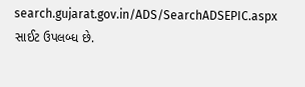search.gujarat.gov.in/ADS/SearchADSEPIC.aspx સાઈટ ઉપલબ્ધ છે.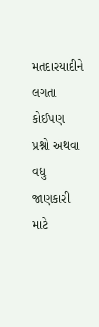મતદારયાદીને લગતા કોઈપણ પ્રશ્નો અથવા વધુ જાણકારી માટે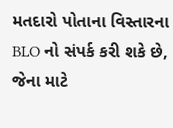મતદારો પોતાના વિસ્તારના BLO નો સંપર્ક કરી શકે છે, જેના માટે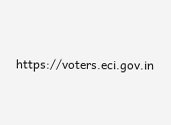https://voters.eci.gov.in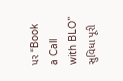પર “Book a Call with BLO” સુવિધા પૂરી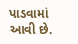પાડવામાં આવી છે.